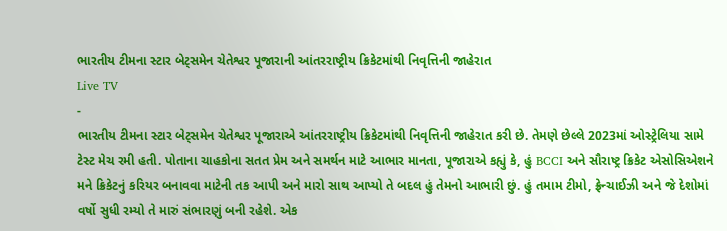ભારતીય ટીમના સ્ટાર બેટ્સમેન ચેતેશ્વર પૂજારાની આંતરરાષ્ટ્રીય ક્રિકેટમાંથી નિવૃત્તિની જાહેરાત
Live TV
-
ભારતીય ટીમના સ્ટાર બેટ્સમેન ચેતેશ્વર પૂજારાએ આંતરરાષ્ટ્રીય ક્રિકેટમાંથી નિવૃત્તિની જાહેરાત કરી છે. તેમણે છેલ્લે 2023માં ઓસ્ટ્રેલિયા સામે ટેસ્ટ મેચ રમી હતી. પોતાના ચાહકોના સતત પ્રેમ અને સમર્થન માટે આભાર માનતા, પૂજારાએ કહ્યું કે, હું BCCI અને સૌરાષ્ટ્ર ક્રિકેટ એસોસિએશને મને ક્રિકેટનું કરિયર બનાવવા માટેની તક આપી અને મારો સાથ આપ્યો તે બદલ હું તેમનો આભારી છું. હું તમામ ટીમો, ફ્રેન્ચાઈઝી અને જે દેશોમાં વર્ષો સુધી રમ્યો તે મારું સંભારણું બની રહેશે. એક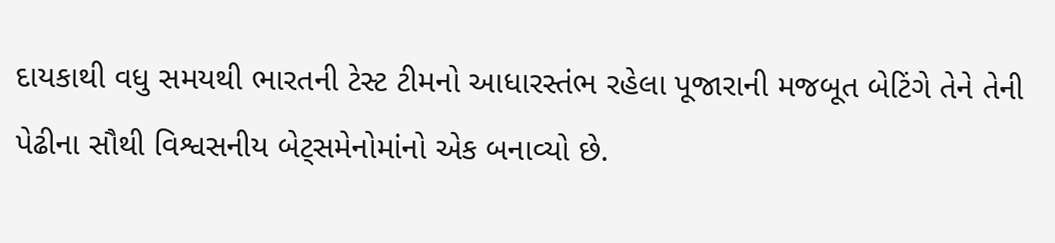દાયકાથી વધુ સમયથી ભારતની ટેસ્ટ ટીમનો આધારસ્તંભ રહેલા પૂજારાની મજબૂત બેટિંગે તેને તેની પેઢીના સૌથી વિશ્વસનીય બેટ્સમેનોમાંનો એક બનાવ્યો છે.